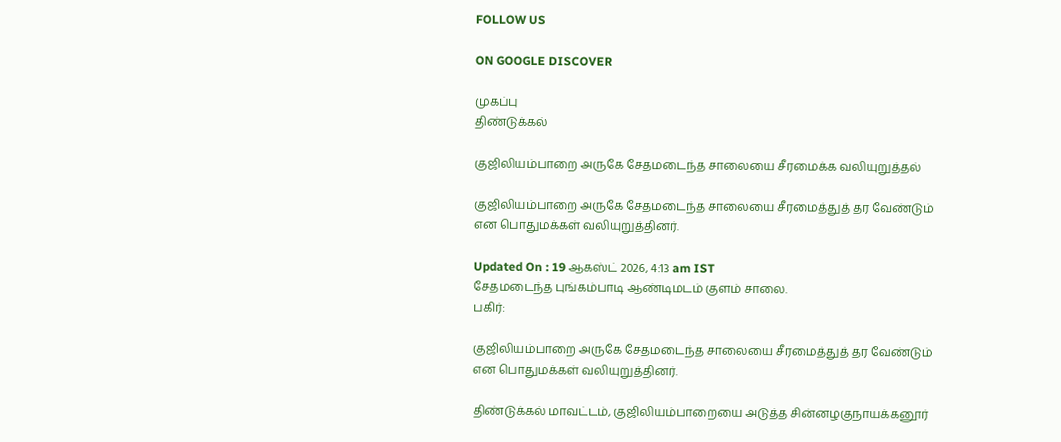FOLLOW US

ON GOOGLE DISCOVER

முகப்பு
திண்டுக்கல்

குஜிலியம்பாறை அருகே சேதமடைந்த சாலையை சீரமைக்க வலியுறுத்தல்

குஜிலியம்பாறை அருகே சேதமடைந்த சாலையை சீரமைத்துத் தர வேண்டும் என பொதுமக்கள் வலியுறுத்தினர்.

Updated On : 19 ஆகஸ்ட் 2026, 4:13 am IST
சேதமடைந்த புங்கம்பாடி ஆண்டிமடம் குளம் சாலை.
பகிர்:

குஜிலியம்பாறை அருகே சேதமடைந்த சாலையை சீரமைத்துத் தர வேண்டும் என பொதுமக்கள் வலியுறுத்தினர்.

திண்டுக்கல் மாவட்டம், குஜிலியம்பாறையை அடுத்த சின்னழகுநாயக்கனூர்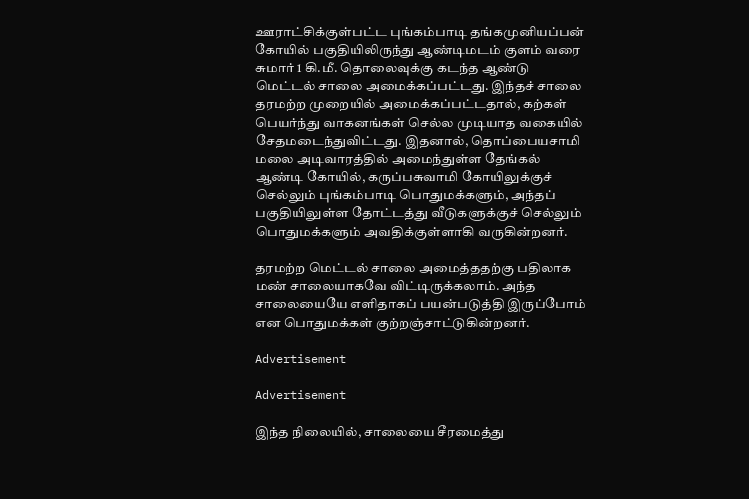ஊராட்சிக்குள்பட்ட புங்கம்பாடி தங்கமுனியப்பன் கோயில் பகுதியிலிருந்து ஆண்டிமடம் குளம் வரை சுமார் 1 கி.மீ. தொலைவுக்கு கடந்த ஆண்டு மெட்டல் சாலை அமைக்கப்பட்டது. இந்தச் சாலை தரமற்ற முறையில் அமைக்கப்பட்டதால், கற்கள் பெயர்ந்து வாகனங்கள் செல்ல முடியாத வகையில் சேதமடைந்துவிட்டது. இதனால், தொப்பையசாமி மலை அடிவாரத்தில் அமைந்துள்ள தேங்கல் ஆண்டி கோயில், கருப்பசுவாமி கோயிலுக்குச் செல்லும் புங்கம்பாடி பொதுமக்களும், அந்தப் பகுதியிலுள்ள தோட்டத்து வீடுகளுக்குச் செல்லும் பொதுமக்களும் அவதிக்குள்ளாகி வருகின்றனர்.

தரமற்ற மெட்டல் சாலை அமைத்ததற்கு பதிலாக மண் சாலையாகவே விட்டிருக்கலாம். அந்த சாலையையே எளிதாகப் பயன்படுத்தி இருப்போம் என பொதுமக்கள் குற்றஞ்சாட்டுகின்றனர்.

Advertisement

Advertisement

இந்த நிலையில், சாலையை சீரமைத்து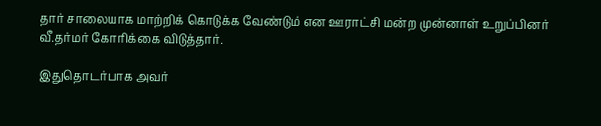தார் சாலையாக மாற்றிக் கொடுக்க வேண்டும் என ஊராட்சி மன்ற முன்னாள் உறுப்பினர் வீ.தர்மர் கோரிக்கை விடுத்தார்.

இதுதொடர்பாக அவர்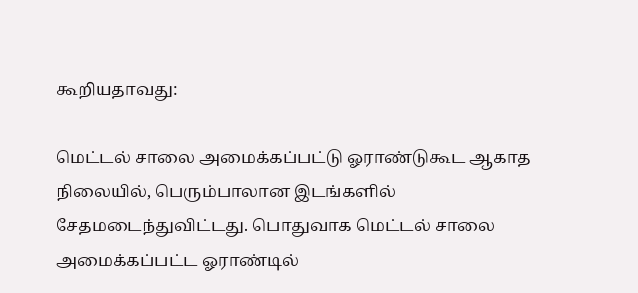கூறியதாவது:

மெட்டல் சாலை அமைக்கப்பட்டு ஓராண்டுகூட ஆகாத நிலையில், பெரும்பாலான இடங்களில் சேதமடைந்துவிட்டது. பொதுவாக மெட்டல் சாலை அமைக்கப்பட்ட ஓராண்டில்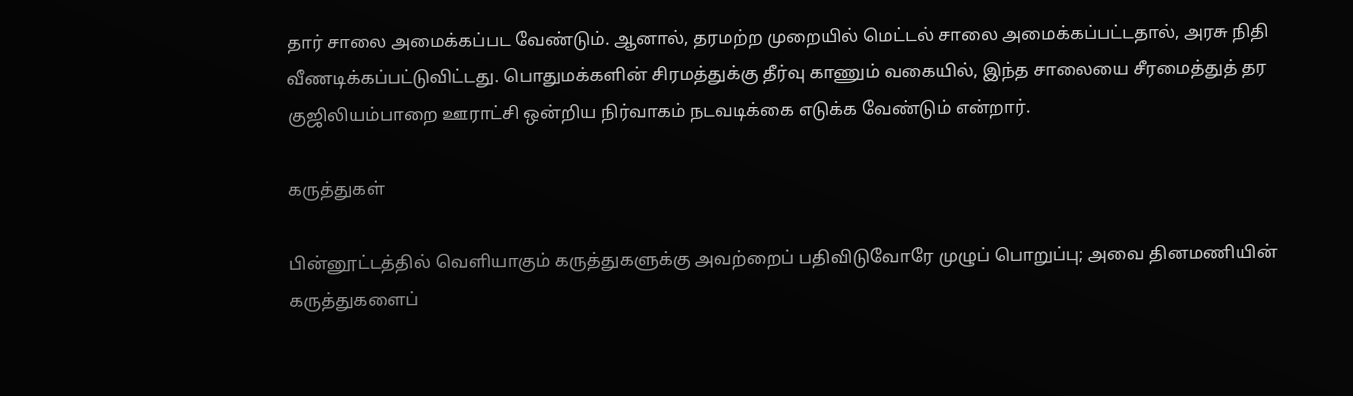தார் சாலை அமைக்கப்பட வேண்டும். ஆனால், தரமற்ற முறையில் மெட்டல் சாலை அமைக்கப்பட்டதால், அரசு நிதி வீணடிக்கப்பட்டுவிட்டது. பொதுமக்களின் சிரமத்துக்கு தீர்வு காணும் வகையில், இந்த சாலையை சீரமைத்துத் தர குஜிலியம்பாறை ஊராட்சி ஒன்றிய நிர்வாகம் நடவடிக்கை எடுக்க வேண்டும் என்றார்.

கருத்துகள்

பின்னூட்டத்தில் வெளியாகும் கருத்துகளுக்கு அவற்றைப் பதிவிடுவோரே முழுப் பொறுப்பு; அவை தினமணியின் கருத்துகளைப்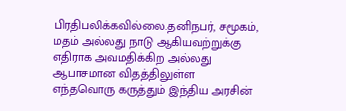பிரதிபலிக்கவில்லை.தனிநபர், சமூகம், மதம் அல்லது நாடு ஆகியவற்றுக்கு எதிராக அவமதிக்கிற அல்லது ஆபாசமான விதத்திலுள்ள எந்தவொரு கருத்தும் இந்திய அரசின்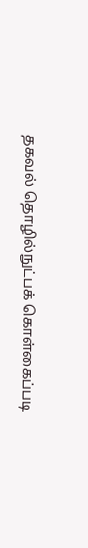தகவல் தொழில்நுட்பக் கொள்கைப்படி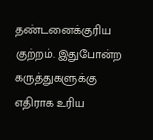தண்டனைக்குரிய குற்றம். இதுபோன்ற கருத்துகளுக்கு எதிராக உரிய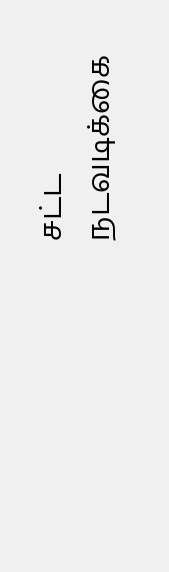சட்ட நடவடிக்கை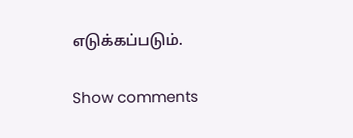எடுக்கப்படும்.

Show comments